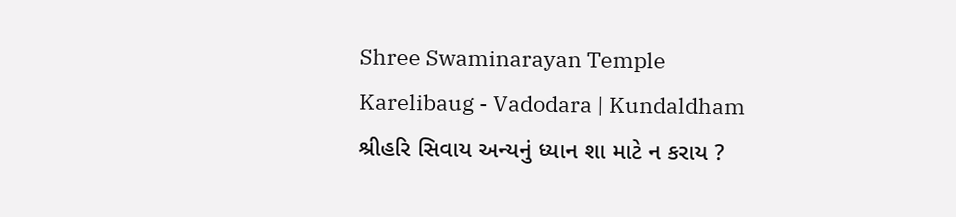Shree Swaminarayan Temple
Karelibaug - Vadodara | Kundaldham
શ્રીહરિ સિવાય અન્યનું ધ્યાન શા માટે ન કરાય ?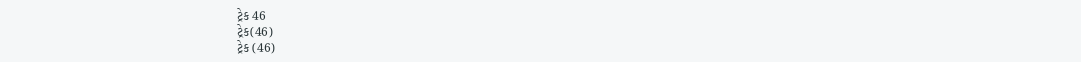ટ્રેક 46
ટ્રેક(46)
ટ્રેક (46)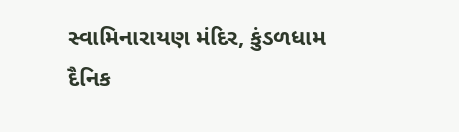સ્વામિનારાયણ મંદિર, કુંડળધામ
દૈનિક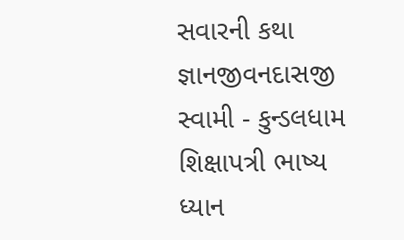સવારની કથા
જ્ઞાનજીવનદાસજી સ્વામી - કુન્ડલધામ
શિક્ષાપત્રી ભાષ્ય
ધ્યાન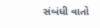સંબંધી વાતો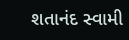શતાનંદ સ્વામી